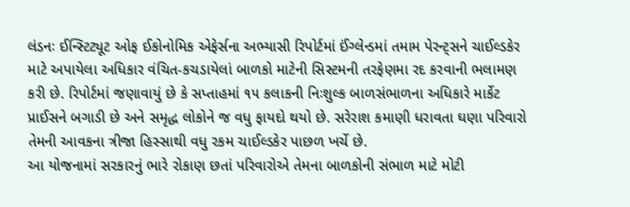લંડનઃ ઈન્સ્ટિટ્યૂટ ઓફ ઈકોનોમિક એફેર્સના અભ્યાસી રિપોર્ટમાં ઈંગ્લેન્ડમાં તમામ પેરન્ટ્સને ચાઈલ્ડકેર માટે અપાયેલા અધિકાર વંચિત-કચડાયેલાં બાળકો માટેની સિસ્ટમની તરફેણમા રદ કરવાની ભલામણ કરી છે. રિપોર્ટમાં જણાવાયું છે કે સપ્તાહમાં ૧૫ કલાકની નિઃશુલ્ક બાળસંભાળના અધિકારે માર્કેટ પ્રાઈસને બગાડી છે અને સમૃદ્ધ લોકોને જ વધુ ફાયદો થયો છે. સરેરાશ કમાણી ધરાવતા ઘણા પરિવારો તેમની આવકના ત્રીજા હિસ્સાથી વધુ રકમ ચાઈલ્ડકેર પાછળ ખર્ચે છે.
આ યોજનામાં સરકારનું ભારે રોકાણ છતાં પરિવારોએ તેમના બાળકોની સંભાળ માટે મોટી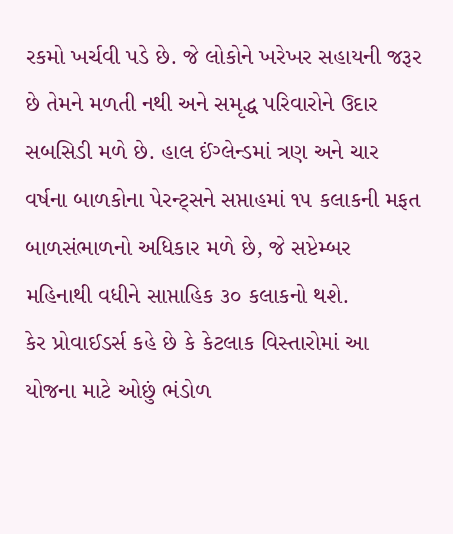રકમો ખર્ચવી પડે છે. જે લોકોને ખરેખર સહાયની જરૂર છે તેમને મળતી નથી અને સમૃદ્ધ પરિવારોને ઉદાર સબસિડી મળે છે. હાલ ઈંગ્લેન્ડમાં ત્રણ અને ચાર વર્ષના બાળકોના પેરન્ટ્સને સપ્તાહમાં ૧૫ કલાકની મફત બાળસંભાળનો અધિકાર મળે છે, જે સપ્ટેમ્બર મહિનાથી વધીને સાપ્તાહિક ૩૦ કલાકનો થશે.
કેર પ્રોવાઈડર્સ કહે છે કે કેટલાક વિસ્તારોમાં આ યોજના માટે ઓછું ભંડોળ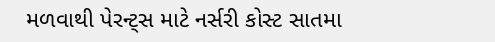મળવાથી પેરન્ટ્સ માટે નર્સરી કોસ્ટ સાતમા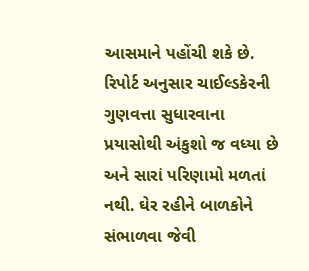આસમાને પહોંચી શકે છે. રિપોર્ટ અનુસાર ચાઈલ્ડકેરની ગુણવત્તા સુધારવાના પ્રયાસોથી અંકુશો જ વધ્યા છે અને સારાં પરિણામો મળતાં નથી. ઘેર રહીને બાળકોને સંભાળવા જેવી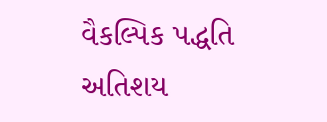વૈકલ્પિક પદ્ધતિ અતિશય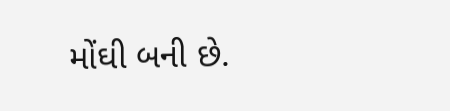મોંઘી બની છે.